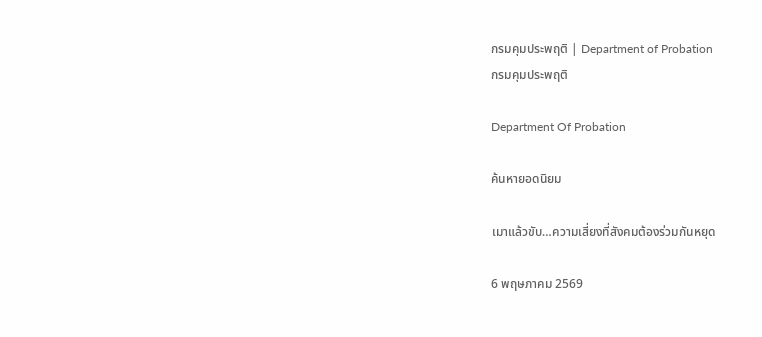กรมคุมประพฤติ | Department of Probation
กรมคุมประพฤติ

Department Of Probation

ค้นหายอดนิยม

เมาแล้วขับ…ความเสี่ยงที่สังคมต้องร่วมกันหยุด

6 พฤษภาคม 2569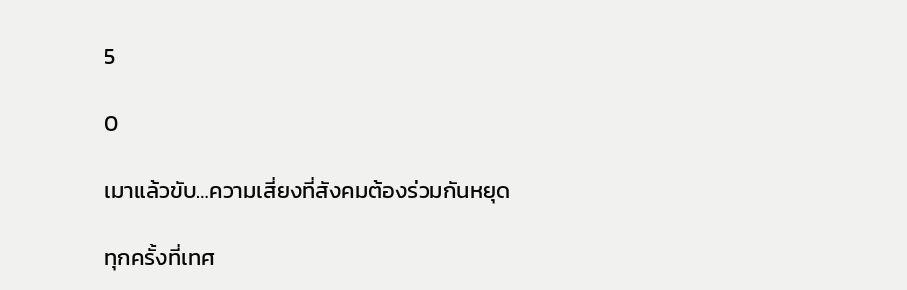5

0

เมาแล้วขับ…ความเสี่ยงที่สังคมต้องร่วมกันหยุด

ทุกครั้งที่เทศ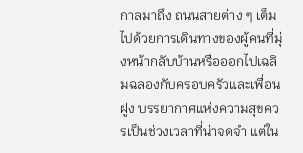กาลมาถึง ถนนสายต่าง ๆ เต็มไปด้วยการเดินทางของผู้คนที่มุ่งหน้ากลับบ้านหรือออกไปเฉลิมฉลองกับครอบครัวและเพื่อนฝูง บรรยากาศแห่งความสุขควรเป็นช่วงเวลาที่น่าจดจำ แต่ใน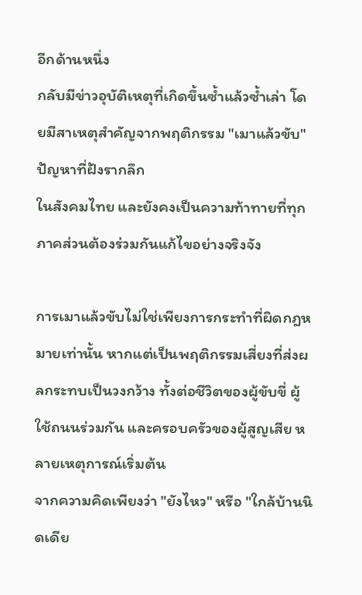อีกด้านหนึ่ง
กลับมีข่าวอุบัติเหตุที่เกิดขึ้นซ้ำแล้วซ้ำเล่า โดยมีสาเหตุสำคัญจากพฤติกรรม "เมาแล้วขับ" ปัญหาที่ฝังรากลึก
ในสังคมไทย และยังคงเป็นความท้าทายที่ทุกภาคส่วนต้องร่วมกันแก้ไขอย่างจริงจัง

การเมาแล้วขับไม่ใช่เพียงการกระทำที่ผิดกฎหมายเท่านั้น หากแต่เป็นพฤติกรรมเสี่ยงที่ส่งผลกระทบเป็นวงกว้าง ทั้งต่อชีวิตของผู้ขับขี่ ผู้ใช้ถนนร่วมกัน และครอบครัวของผู้สูญเสีย หลายเหตุการณ์เริ่มต้น
จากความคิดเพียงว่า "ยังไหว" หรือ "ใกล้บ้านนิดเดีย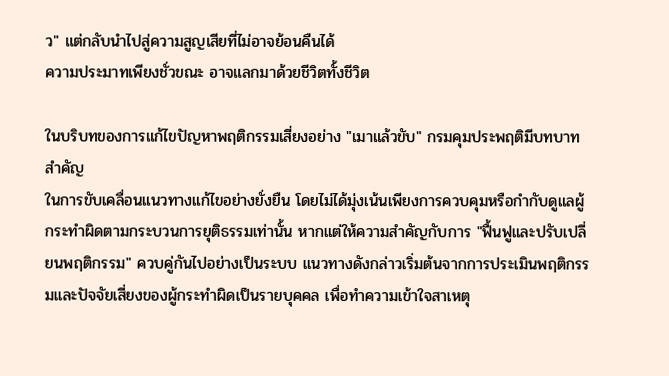ว" แต่กลับนำไปสู่ความสูญเสียที่ไม่อาจย้อนคืนได้
ความประมาทเพียงชั่วขณะ อาจแลกมาด้วยชีวิตทั้งชีวิต

ในบริบทของการแก้ไขปัญหาพฤติกรรมเสี่ยงอย่าง "เมาแล้วขับ" กรมคุมประพฤติมีบทบาทสำคัญ
ในการขับเคลื่อนแนวทางแก้ไขอย่างยั่งยืน โดยไม่ได้มุ่งเน้นเพียงการควบคุมหรือกำกับดูแลผู้กระทำผิดตามกระบวนการยุติธรรมเท่านั้น หากแต่ให้ความสำคัญกับการ "ฟื้นฟูและปรับเปลี่ยนพฤติกรรม" ควบคู่กันไปอย่างเป็นระบบ แนวทางดังกล่าวเริ่มต้นจากการประเมินพฤติกรรมและปัจจัยเสี่ยงของผู้กระทำผิดเป็นรายบุคคล เพื่อทำความเข้าใจสาเหตุ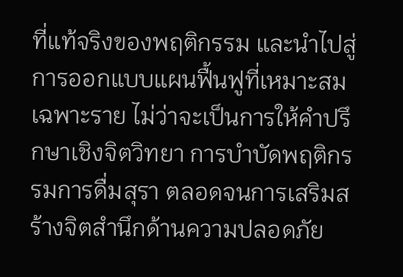ที่แท้จริงของพฤติกรรม และนำไปสู่การออกแบบแผนฟื้นฟูที่เหมาะสมเฉพาะราย ไม่ว่าจะเป็นการให้คำปรึกษาเชิงจิตวิทยา การบำบัดพฤติกรรมการดื่มสุรา ตลอดจนการเสริมสร้างจิตสำนึกด้านความปลอดภัย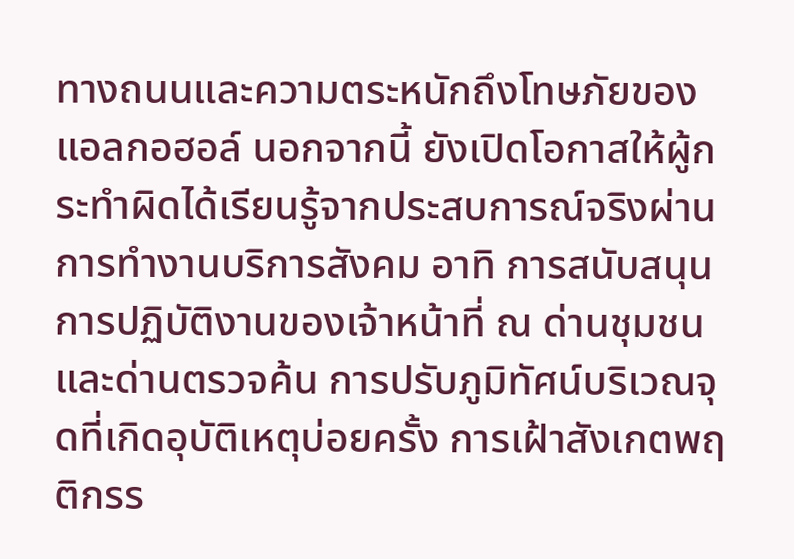ทางถนนและความตระหนักถึงโทษภัยของแอลกอฮอล์ นอกจากนี้ ยังเปิดโอกาสให้ผู้กระทำผิดได้เรียนรู้จากประสบการณ์จริงผ่านการทำงานบริการสังคม อาทิ การสนับสนุนการปฏิบัติงานของเจ้าหน้าที่ ณ ด่านชุมชนและด่านตรวจค้น การปรับภูมิทัศน์บริเวณจุดที่เกิดอุบัติเหตุบ่อยครั้ง การเฝ้าสังเกตพฤติกรร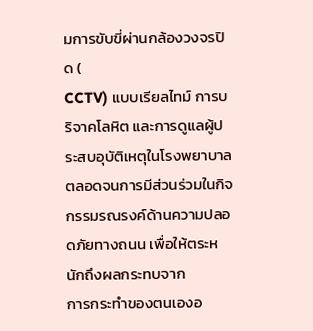มการขับขี่ผ่านกล้องวงจรปิด (
CCTV) แบบเรียลไทม์ การบริจาคโลหิต และการดูแลผู้ประสบอุบัติเหตุในโรงพยาบาล ตลอดจนการมีส่วนร่วมในกิจกรรมรณรงค์ด้านความปลอดภัยทางถนน เพื่อให้ตระหนักถึงผลกระทบจาก
การกระทำของตนเองอ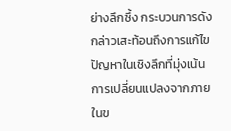ย่างลึกซึ้ง กระบวนการดังกล่าวเสะท้อนถึงการแก้ไขปัญหาในเชิงลึกที่มุ่งเน้น
การเปลี่ยนแปลงจากภายในข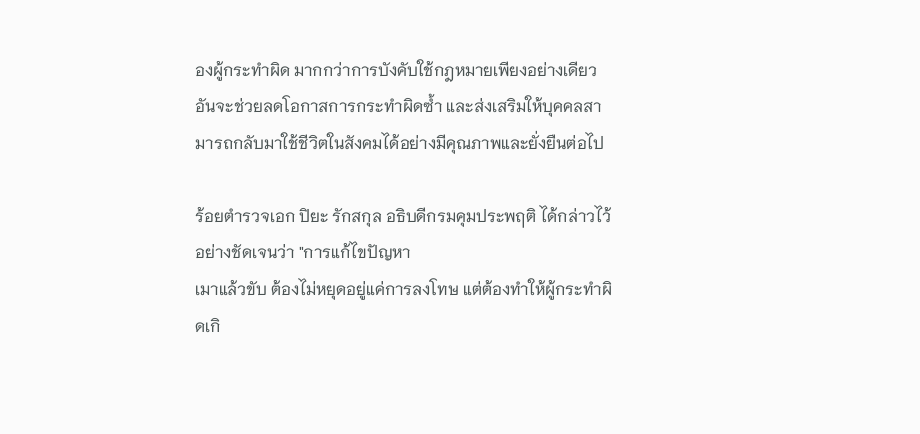องผู้กระทำผิด มากกว่าการบังคับใช้กฎหมายเพียงอย่างเดียว อันจะช่วยลดโอกาสการกระทำผิดซ้ำ และส่งเสริมให้บุคคลสามารถกลับมาใช้ชีวิตในสังคมได้อย่างมีคุณภาพและยั่งยืนต่อไป

ร้อยตำรวจเอก ปิยะ รักสกุล อธิบดีกรมคุมประพฤติ ได้กล่าวไว้อย่างชัดเจนว่า "การแก้ไขปัญหา
เมาแล้วขับ ต้องไม่หยุดอยู่แค่การลงโทษ แต่ต้องทำให้ผู้กระทำผิดเกิ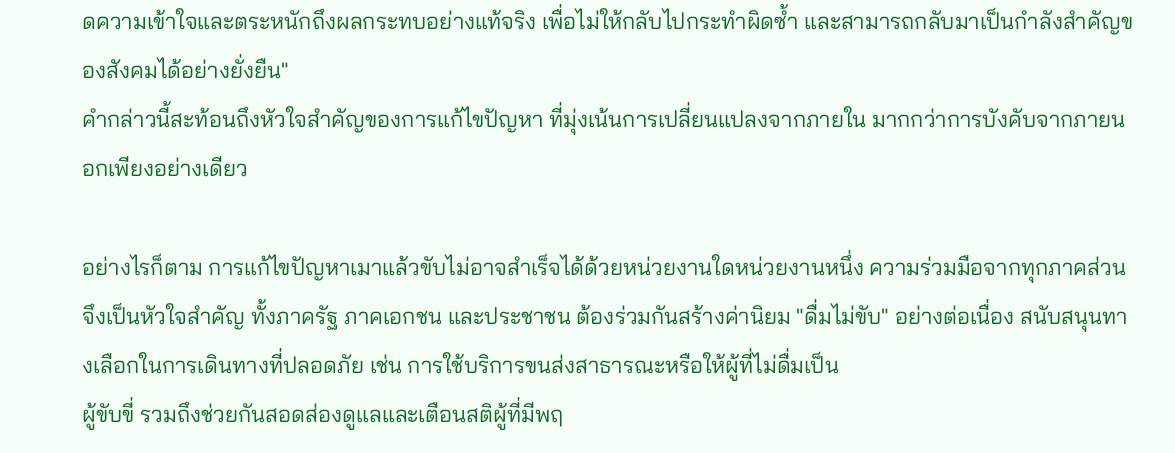ดความเข้าใจและตระหนักถึงผลกระทบอย่างแท้จริง เพื่อไม่ให้กลับไปกระทำผิดซ้ำ และสามารถกลับมาเป็นกำลังสำคัญของสังคมได้อย่างยั่งยืน"
คำกล่าวนี้สะท้อนถึงหัวใจสำคัญของการแก้ไขปัญหา ที่มุ่งเน้นการเปลี่ยนแปลงจากภายใน มากกว่าการบังคับจากภายนอกเพียงอย่างเดียว

อย่างไรก็ตาม การแก้ไขปัญหาเมาแล้วขับไม่อาจสำเร็จได้ด้วยหน่วยงานใดหน่วยงานหนึ่ง ความร่วมมือจากทุกภาคส่วนจึงเป็นหัวใจสำคัญ ทั้งภาครัฐ ภาคเอกชน และประชาชน ต้องร่วมกันสร้างค่านิยม "ดื่มไม่ขับ" อย่างต่อเนื่อง สนับสนุนทางเลือกในการเดินทางที่ปลอดภัย เช่น การใช้บริการขนส่งสาธารณะหรือให้ผู้ที่ไม่ดื่มเป็น
ผู้ขับขี่ รวมถึงช่วยกันสอดส่องดูแลและเตือนสติผู้ที่มีพฤ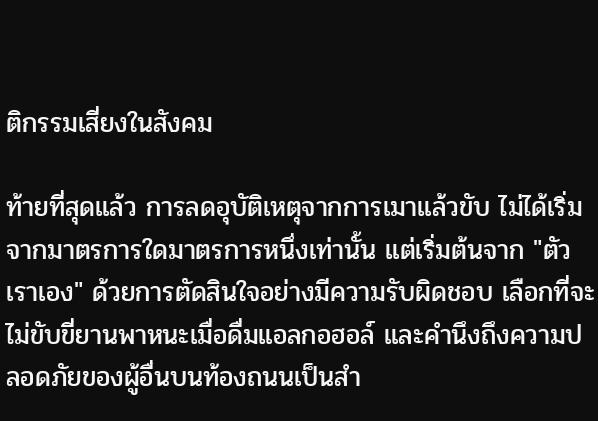ติกรรมเสี่ยงในสังคม

ท้ายที่สุดแล้ว การลดอุบัติเหตุจากการเมาแล้วขับ ไม่ได้เริ่มจากมาตรการใดมาตรการหนึ่งเท่านั้น แต่เริ่มต้นจาก "ตัวเราเอง" ด้วยการตัดสินใจอย่างมีความรับผิดชอบ เลือกที่จะไม่ขับขี่ยานพาหนะเมื่อดื่มแอลกอฮอล์ และคำนึงถึงความปลอดภัยของผู้อื่นบนท้องถนนเป็นสำ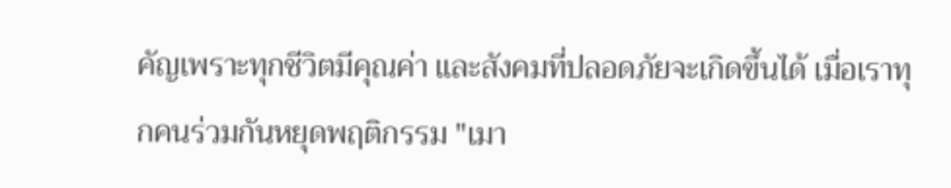คัญเพราะทุกชีวิตมีคุณค่า และสังคมที่ปลอดภัยจะเกิดขึ้นได้ เมื่อเราทุกคนร่วมกันหยุดพฤติกรรม "เมา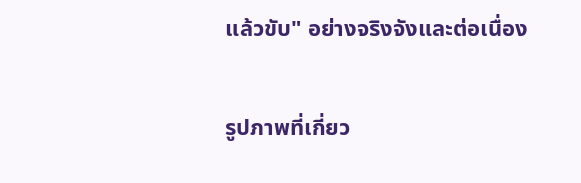แล้วขับ" อย่างจริงจังและต่อเนื่อง

รูปภาพที่เกี่ยว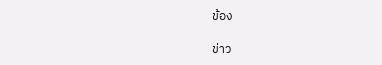ข้อง

ข่าว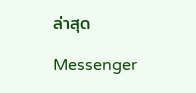ล่าสุด

Messenger